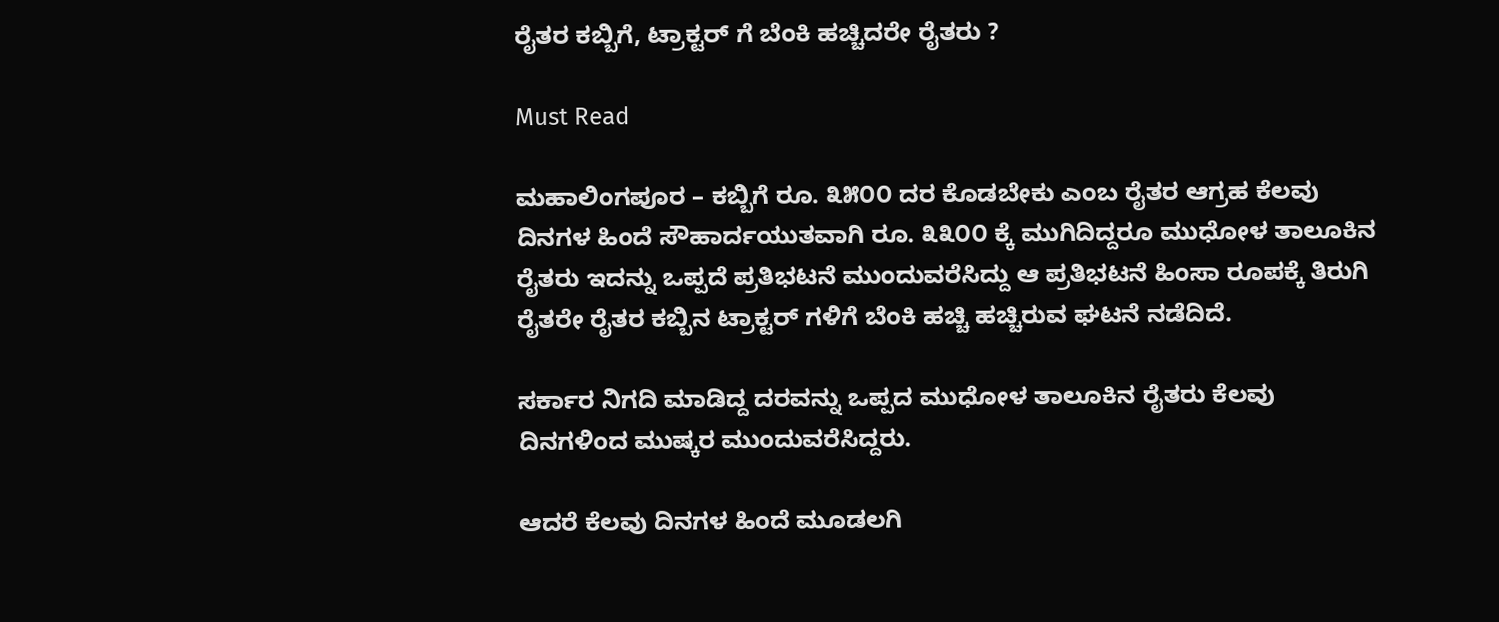ರೈತರ ಕಬ್ಬಿಗೆ, ಟ್ರಾಕ್ಟರ್ ಗೆ ಬೆಂಕಿ ಹಚ್ಚಿದರೇ ರೈತರು ?

Must Read

ಮಹಾಲಿಂಗಪೂರ – ಕಬ್ಬಿಗೆ ರೂ. ೩೫೦೦ ದರ ಕೊಡಬೇಕು ಎಂಬ ರೈತರ ಆಗ್ರಹ ಕೆಲವು ದಿನಗಳ ಹಿಂದೆ ಸೌಹಾರ್ದಯುತವಾಗಿ ರೂ. ೩೩೦೦ ಕ್ಕೆ ಮುಗಿದಿದ್ದರೂ ಮುಧೋಳ ತಾಲೂಕಿನ ರೈತರು ಇದನ್ನು ಒಪ್ಪದೆ ಪ್ರತಿಭಟನೆ ಮುಂದುವರೆಸಿದ್ದು ಆ ಪ್ರತಿಭಟನೆ ಹಿಂಸಾ ರೂಪಕ್ಕೆ ತಿರುಗಿ ರೈತರೇ ರೈತರ ಕಬ್ಬಿನ ಟ್ರಾಕ್ಟರ್ ಗಳಿಗೆ ಬೆಂಕಿ ಹಚ್ಚಿ ಹಚ್ಚಿರುವ ಘಟನೆ ನಡೆದಿದೆ.

ಸರ್ಕಾರ ನಿಗದಿ ಮಾಡಿದ್ದ ದರವನ್ನು ಒಪ್ಪದ ಮುಧೋಳ ತಾಲೂಕಿನ ರೈತರು ಕೆಲವು ದಿನಗಳಿಂದ ಮುಷ್ಕರ ಮುಂದುವರೆಸಿದ್ದರು.

ಆದರೆ ಕೆಲವು ದಿನಗಳ ಹಿಂದೆ ಮೂಡಲಗಿ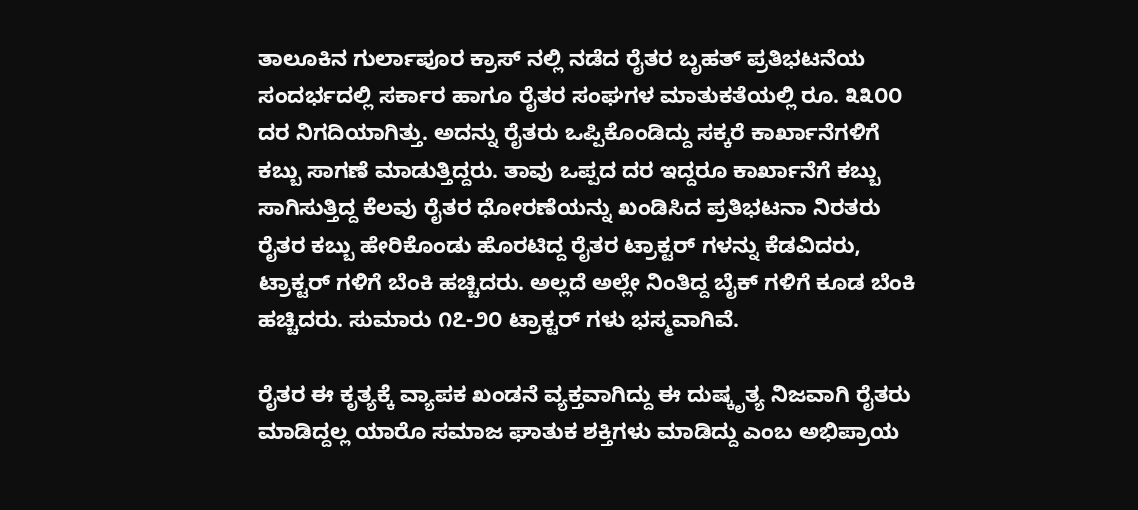ತಾಲೂಕಿನ ಗುರ್ಲಾಪೂರ ಕ್ರಾಸ್ ನಲ್ಲಿ ನಡೆದ ರೈತರ ಬೃಹತ್ ಪ್ರತಿಭಟನೆಯ ಸಂದರ್ಭದಲ್ಲಿ ಸರ್ಕಾರ ಹಾಗೂ ರೈತರ ಸಂಘಗಳ ಮಾತುಕತೆಯಲ್ಲಿ ರೂ. ೩೩೦೦ ದರ ನಿಗದಿಯಾಗಿತ್ತು. ಅದನ್ನು ರೈತರು ಒಪ್ಪಿಕೊಂಡಿದ್ದು ಸಕ್ಕರೆ ಕಾರ್ಖಾನೆಗಳಿಗೆ ಕಬ್ಬು ಸಾಗಣೆ ಮಾಡುತ್ತಿದ್ದರು. ತಾವು ಒಪ್ಪದ ದರ ಇದ್ದರೂ ಕಾರ್ಖಾನೆಗೆ ಕಬ್ಬು ಸಾಗಿಸುತ್ತಿದ್ದ ಕೆಲವು ರೈತರ ಧೋರಣೆಯನ್ನು ಖಂಡಿಸಿದ ಪ್ರತಿಭಟನಾ ನಿರತರು ರೈತರ ಕಬ್ಬು ಹೇರಿಕೊಂಡು ಹೊರಟಿದ್ದ ರೈತರ ಟ್ರಾಕ್ಟರ್ ಗಳನ್ನು ಕೆಡವಿದರು, ಟ್ರಾಕ್ಟರ್ ಗಳಿಗೆ ಬೆಂಕಿ ಹಚ್ಚಿದರು. ಅಲ್ಲದೆ ಅಲ್ಲೇ ನಿಂತಿದ್ದ ಬೈಕ್ ಗಳಿಗೆ ಕೂಡ ಬೆಂಕಿ ಹಚ್ಚಿದರು. ಸುಮಾರು ೧೭-೨೦ ಟ್ರಾಕ್ಟರ್ ಗಳು ಭಸ್ಮವಾಗಿವೆ.

ರೈತರ ಈ ಕೃತ್ಯಕ್ಕೆ ವ್ಯಾಪಕ ಖಂಡನೆ ವ್ಯಕ್ತವಾಗಿದ್ದು ಈ ದುಷ್ಕೃತ್ಯ ನಿಜವಾಗಿ ರೈತರು ಮಾಡಿದ್ದಲ್ಲ ಯಾರೊ ಸಮಾಜ ಘಾತುಕ ಶಕ್ತಿಗಳು ಮಾಡಿದ್ದು ಎಂಬ ಅಭಿಪ್ರಾಯ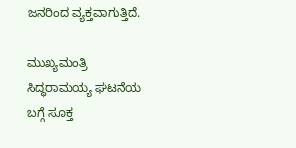ಜನರಿಂದ ವ್ಯಕ್ತವಾಗುತ್ತಿದೆ.

ಮುಖ್ಯಮಂತ್ರಿ ಸಿದ್ಧರಾಮಯ್ಯ ಘಟನೆಯ ಬಗ್ಗೆ ಸೂಕ್ತ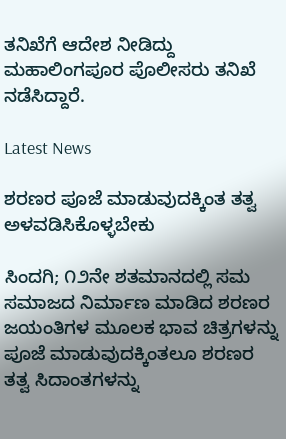ತನಿಖೆಗೆ ಆದೇಶ ನೀಡಿದ್ದು ಮಹಾಲಿಂಗಪೂರ ಪೊಲೀಸರು ತನಿಖೆ ನಡೆಸಿದ್ದಾರೆ.

Latest News

ಶರಣರ ಪೂಜೆ ಮಾಡುವುದಕ್ಕಿಂತ ತತ್ವ ಅಳವಡಿಸಿಕೊಳ್ಳಬೇಕು

ಸಿಂದಗಿ; ೧೨ನೇ ಶತಮಾನದಲ್ಲಿ ಸಮ ಸಮಾಜದ ನಿರ್ಮಾಣ ಮಾಡಿದ ಶರಣರ ಜಯಂತಿಗಳ ಮೂಲಕ ಭಾವ ಚಿತ್ರಗಳನ್ನು ಪೂಜೆ ಮಾಡುವುದಕ್ಕಿಂತಲೂ ಶರಣರ ತತ್ವ ಸಿದಾಂತಗಳನ್ನು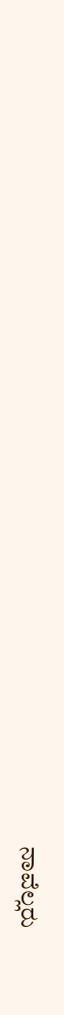ನಾವೆಲ್ಲರು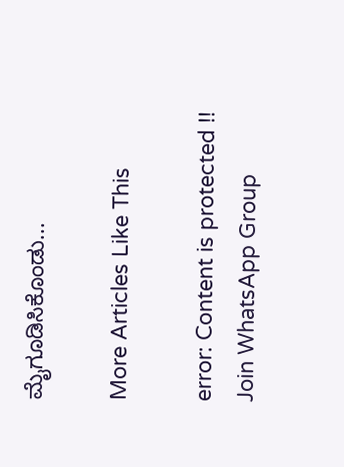ಮೈಗೂಡಿಸಿಕೊಂಡು...

More Articles Like This

error: Content is protected !!
Join WhatsApp Group